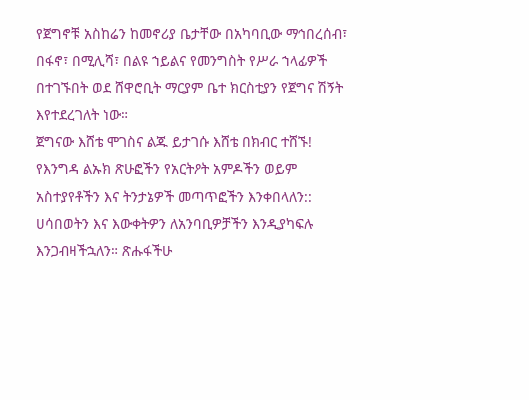የጀግኖቹ አስከሬን ከመኖሪያ ቤታቸው በአካባቢው ማኅበረሰብ፣ በፋኖ፣ በሚሊሻ፣ በልዩ ኀይልና የመንግስት የሥራ ኀላፊዎች በተገኙበት ወደ ሸዋሮቢት ማርያም ቤተ ክርስቲያን የጀግና ሽኝት እየተደረገለት ነው።
ጀግናው እሸቴ ሞገስና ልጁ ይታገሱ እሸቴ በክብር ተሸኙ!
የእንግዳ ልኡክ ጽሁፎችን የአርትዖት አምዶችን ወይም አስተያየቶችን እና ትንታኔዎች መጣጥፎችን እንቀበላለን:: ሀሳበወትን እና እውቀትዎን ለአንባቢዎቻችን እንዲያካፍሉ እንጋብዛችኋለን። ጽሑፋችሁ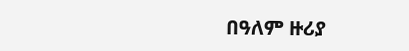በዓለም ዙሪያ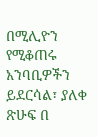በሚሊዮን የሚቆጠሩ አንባቢዎችን ይደርሳል፣ ያለቀ ጽሁፍ በ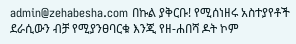admin@zehabesha.com በኩል ያቅርቡ! የሚሰነዘሩ አስተያየቶች ደራሲውን ብቻ የሚያንፀባርቁ እንጂ የዘ-ሐበሻ ዶት ኮም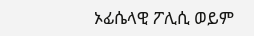ኦፊሴላዊ ፖሊሲ ወይም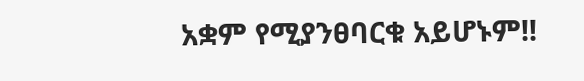አቋም የሚያንፀባርቁ አይሆኑም!!